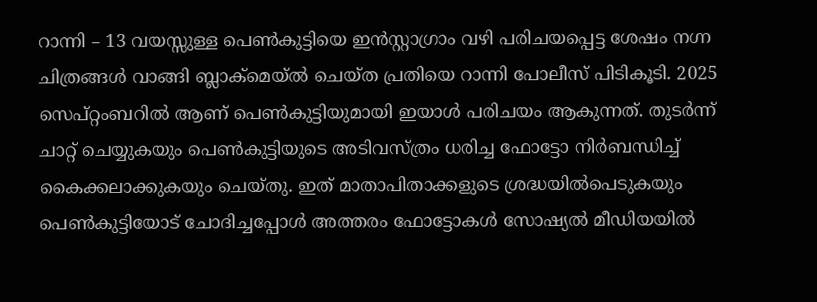റാന്നി – 13 വയസ്സുള്ള പെൺകുട്ടിയെ ഇൻസ്റ്റാഗ്രാം വഴി പരിചയപ്പെട്ട ശേഷം നഗ്ന ചിത്രങ്ങൾ വാങ്ങി ബ്ലാക്മെയ്ൽ ചെയ്ത പ്രതിയെ റാന്നി പോലീസ് പിടികൂടി. 2025 സെപ്റ്റംബറിൽ ആണ് പെൺകുട്ടിയുമായി ഇയാൾ പരിചയം ആകുന്നത്. തുടർന്ന് ചാറ്റ് ചെയ്യുകയും പെൺകുട്ടിയുടെ അടിവസ്ത്രം ധരിച്ച ഫോട്ടോ നിർബന്ധിച്ച് കൈക്കലാക്കുകയും ചെയ്തു. ഇത് മാതാപിതാക്കളുടെ ശ്രദ്ധയിൽപെടുകയും പെൺകുട്ടിയോട് ചോദിച്ചപ്പോൾ അത്തരം ഫോട്ടോകൾ സോഷ്യൽ മീഡിയയിൽ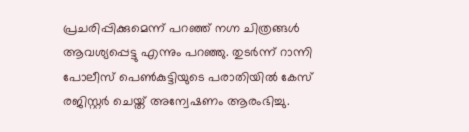പ്രചരിപ്പിക്കുമെന്ന് പറഞ്ഞ് നഗ്ന ചിത്രങ്ങൾ ആവശ്യപ്പെട്ടു എന്നും പറഞ്ഞു. തുടർന്ന് റാന്നി പോലീസ് പെൺകുട്ടിയുടെ പരാതിയിൽ കേസ് രജിസ്റ്റർ ചെയ്ത് അന്വേഷണം ആരംഭിച്ചു.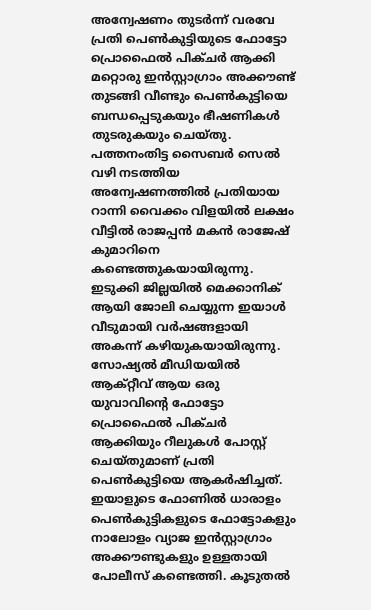അന്വേഷണം തുടർന്ന് വരവേ പ്രതി പെൺകുട്ടിയുടെ ഫോട്ടോ പ്രൊഫൈൽ പിക്ചർ ആക്കി മറ്റൊരു ഇൻസ്റ്റാഗ്രാം അക്കൗണ്ട് തുടങ്ങി വീണ്ടും പെൺകുട്ടിയെ ബന്ധപ്പെടുകയും ഭീഷണികൾ തുടരുകയും ചെയ്തു. പത്തനംതിട്ട സൈബർ സെൽ വഴി നടത്തിയ അന്വേഷണത്തിൽ പ്രതിയായ റാന്നി വൈക്കം വിളയിൽ ലക്ഷം വീട്ടിൽ രാജപ്പൻ മകൻ രാജേഷ് കുമാറിനെ കണ്ടെത്തുകയായിരുന്നു. ഇടുക്കി ജില്ലയിൽ മെക്കാനിക് ആയി ജോലി ചെയ്യുന്ന ഇയാൾ വീടുമായി വർഷങ്ങളായി അകന്ന് കഴിയുകയായിരുന്നു. സോഷ്യൽ മീഡിയയിൽ ആക്റ്റീവ് ആയ ഒരു യുവാവിന്റെ ഫോട്ടോ പ്രൊഫൈൽ പിക്ചർ ആക്കിയും റീലുകൾ പോസ്റ്റ് ചെയ്തുമാണ് പ്രതി പെൺകുട്ടിയെ ആകർഷിച്ചത്. ഇയാളുടെ ഫോണിൽ ധാരാളം പെൺകുട്ടികളുടെ ഫോട്ടോകളും നാലോളം വ്യാജ ഇൻസ്റ്റാഗ്രാം അക്കൗണ്ടുകളും ഉള്ളതായി പോലീസ് കണ്ടെത്തി. കൂടുതൽ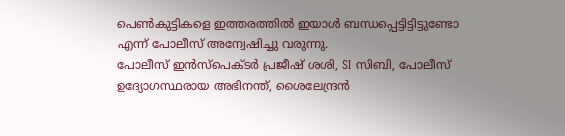പെൺകുട്ടികളെ ഇത്തരത്തിൽ ഇയാൾ ബന്ധപ്പെട്ടിട്ടിട്ടുണ്ടോ എന്ന് പോലീസ് അന്വേഷിച്ചു വരുന്നു.
പോലീസ് ഇൻസ്പെക്ടർ പ്രജീഷ് ശശി, SI സിബി, പോലീസ് ഉദ്യോഗസ്ഥരായ അഭിനന്ത്, ശൈലേന്ദ്രൻ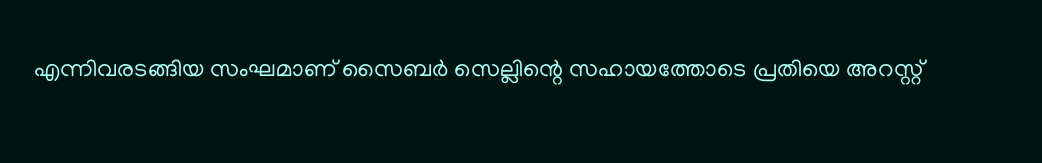എന്നിവരടങ്ങിയ സംഘമാണ് സൈബർ സെല്ലിന്റെ സഹായത്തോടെ പ്രതിയെ അറസ്റ്റ്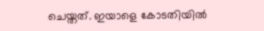ചെയ്തത്. ഇയാളെ കോടതിയിൽ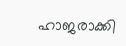ഹാജരാക്കി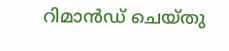റിമാൻഡ് ചെയ്തു